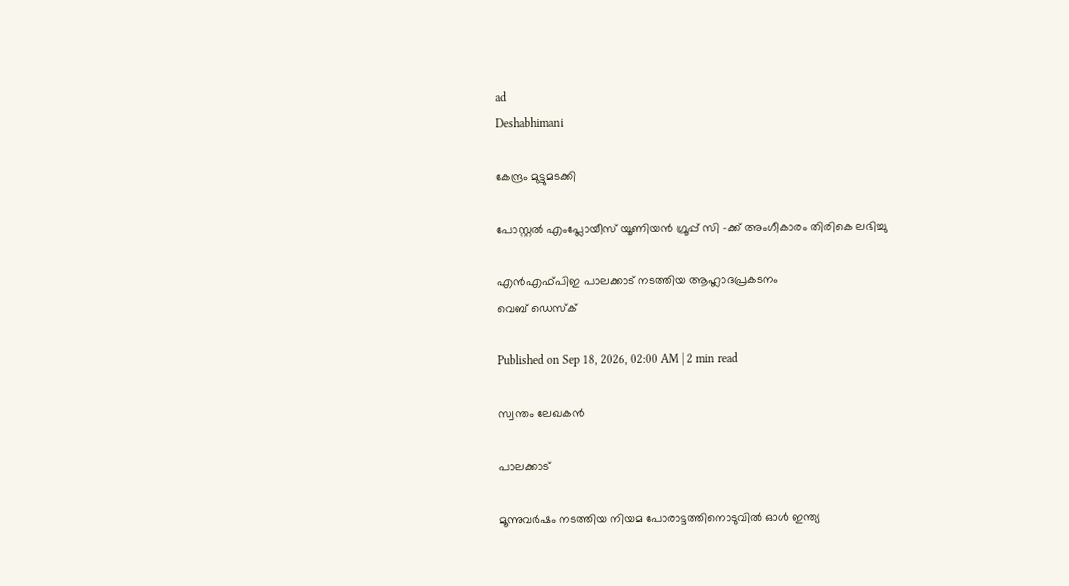ad
Deshabhimani

കേന്ദ്രം മുട്ടുമടക്കി

പോസ്റ്റൽ എംപ്ലോയീസ് യൂണിയൻ ഗ്രൂപ്പ് സി –ക്ക്‌ അംഗീകാരം തിരികെ ലഭിച്ചു

എൻഎഫ്‌പിഇ പാലക്കാട്‌ നടത്തിയ ആഹ്ലാദപ്രകടനം
വെബ് ഡെസ്ക്

Published on Sep 18, 2026, 02:00 AM | 2 min read

സ്വന്തം ലേഖകൻ

പാലക്കാട്‌

മൂന്നുവർഷം നടത്തിയ നിയമ പോരാട്ടത്തിനൊടുവിൽ ഓൾ ഇന്ത്യ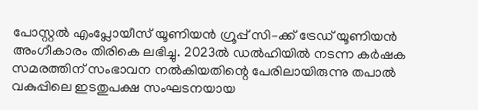പോസ്റ്റൽ എംപ്ലോയീസ് യൂണിയൻ ഗ്രൂപ്പ് സി–ക്ക്‌ ട്രേഡ്‌ യൂണിയൻ അംഗീകാരം തിരികെ ലഭിച്ചു. 2023ൽ ഡൽഹിയിൽ നടന്ന കർഷക സമരത്തിന്‌ സംഭാവന നൽകിയതിന്റെ പേരിലായിരുന്നു തപാൽ വകുപ്പിലെ ഇടതുപക്ഷ സംഘടനയായ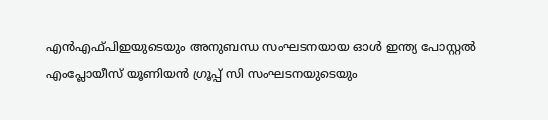എൻഎഫ്‌പിഇയുടെയും അനുബന്ധ സംഘടനയായ ഓൾ ഇന്ത്യ പോസ്റ്റൽ എംപ്ലോയീസ് യൂണിയൻ ഗ്രൂപ്പ് സി സംഘടനയുടെയും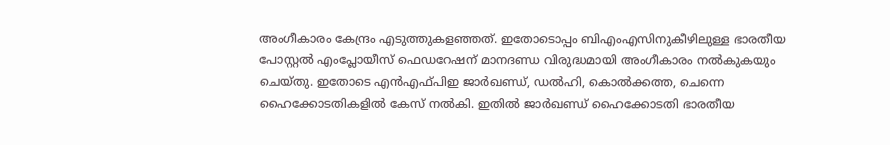അംഗീകാരം കേന്ദ്രം എടുത്തുകളഞ്ഞത്‌. ഇതോടൊപ്പം ബിഎംഎസിനുകീഴിലുള്ള ഭാരതീയ പോസ്റ്റൽ എംപ്ലോയീസ് ഫെഡറേഷന്‌ മാനദണ്ഡ വിരുദ്ധമായി അംഗീകാരം നൽകുകയും ചെയ്‌തു. ഇതോടെ എൻഎഫ്‌പിഇ ജാർഖണ്ഡ്‌, ഡൽഹി, കൊൽക്കത്ത, ചെന്നെ ഹൈക്കോടതികളിൽ കേസ്‌ നൽകി. ഇതിൽ ജാർഖണ്ഡ്‌ ഹൈക്കോടതി ഭാരതീയ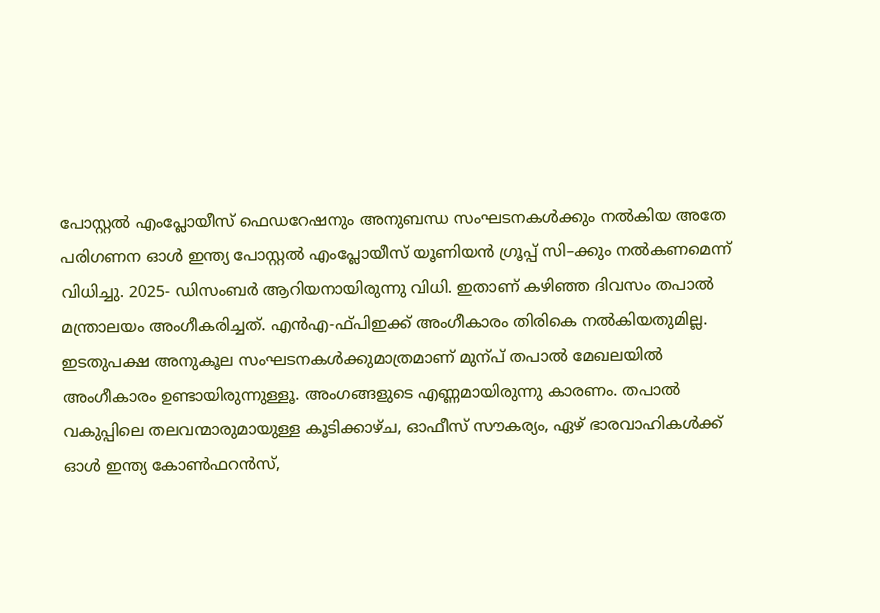പോസ്റ്റൽ എംപ്ലോയീസ് ഫെഡറേഷനും അനുബന്ധ സംഘടനകൾക്കും നൽകിയ അതേ പരിഗണന ഓൾ ഇന്ത്യ പോസ്റ്റൽ എംപ്ലോയീസ് യൂണിയൻ ഗ്രൂപ്പ് സി–ക്കും നൽകണമെന്ന്‌ വിധിച്ചു. 2025- ഡിസംബർ ആറിയനായിരുന്നു വിധി. ഇതാണ്‌ കഴിഞ്ഞ ദിവസം തപാൽ മന്ത്രാലയം അംഗീകരിച്ചത്‌. എൻഎ-ഫ്‌പിഇക്ക്‌ അംഗീകാരം തിരികെ നൽകിയതുമില്ല. ഇടതുപക്ഷ അനുകൂല സംഘടനകൾക്കുമാത്രമാണ്‌ മുന്പ്‌ തപാൽ മേഖലയിൽ അംഗീകാരം ഉണ്ടായിരുന്നുള്ളൂ. അംഗങ്ങളുടെ എണ്ണമായിരുന്നു കാരണം. തപാൽ വകുപ്പിലെ തലവന്മാരുമായുള്ള കൂടിക്കാഴ്ച, ഓഫീസ് സൗകര്യം, ഏഴ്‌ ഭാരവാഹികൾക്ക് ഓൾ ഇന്ത്യ കോൺഫറൻസ്,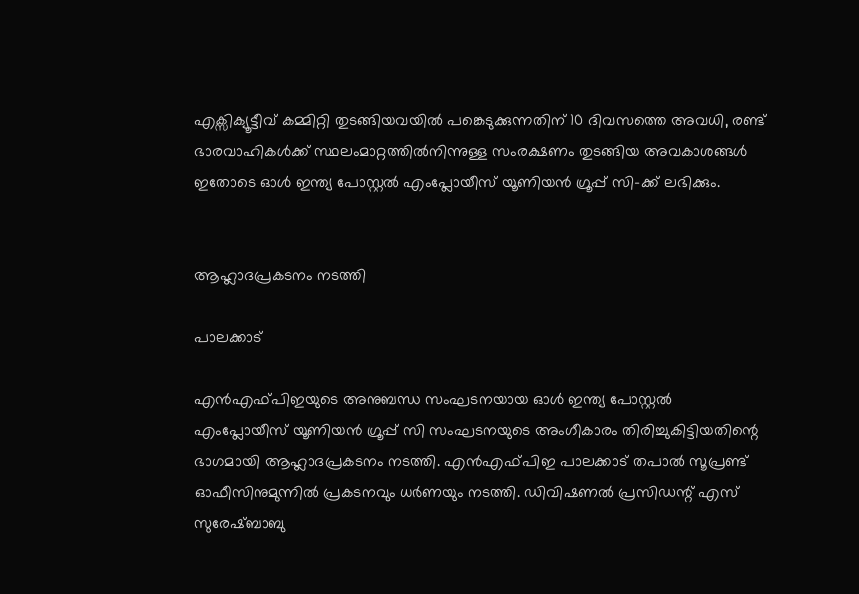എക്സിക്യൂട്ടീവ് കമ്മിറ്റി തുടങ്ങിയവയിൽ പങ്കെടുക്കുന്നതിന്‌ 10 ദിവസത്തെ അവധി, രണ്ട്‌ ഭാരവാഹികൾക്ക് സ്ഥലംമാറ്റത്തിൽനിന്നുള്ള സംരക്ഷണം തുടങ്ങിയ അവകാശങ്ങൾ ഇതോടെ ഓൾ ഇന്ത്യ പോസ്റ്റൽ എംപ്ലോയീസ് യൂണിയൻ ഗ്രൂപ്പ് സി–ക്ക്‌ ലഭിക്കും.


ആഹ്ലാദപ്രകടനം നടത്തി

പാലക്കാട്‌

എൻഎഫ്‌പിഇയുടെ അനുബന്ധ സംഘടനയായ ഓൾ ഇന്ത്യ പോസ്റ്റൽ എംപ്ലോയീസ് യൂണിയൻ ഗ്രൂപ്പ് സി സംഘടനയുടെ അംഗീകാരം തിരിച്ചുകിട്ടിയതിന്റെ ഭാഗമായി ആഹ്ലാദപ്രകടനം നടത്തി. എൻഎഫ്‌പിഇ പാലക്കാട് തപാൽ സൂപ്രണ്ട് ഓഫീസിനുമുന്നിൽ പ്രകടനവും ധർണയും നടത്തി. ഡിവിഷണൽ പ്രസിഡന്റ്‌ എസ് സുരേഷ്ബാബു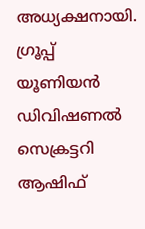അധ്യക്ഷനായി. ഗ്രൂപ്പ് യൂണിയൻ ഡിവിഷണൽ സെക്രട്ടറി ആഷിഫ്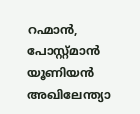റഹ്മാൻ, പോസ്റ്റ്‌മാൻ യൂണിയൻ അഖിലേന്ത്യാ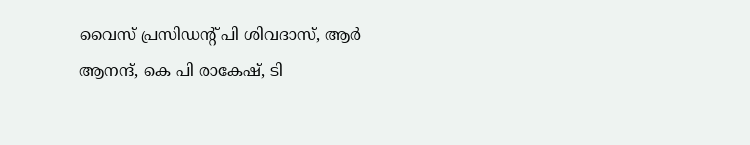വൈസ് പ്രസിഡന്റ്‌ പി ശിവദാസ്, ആർ ആനന്ദ്, കെ പി രാകേഷ്, ടി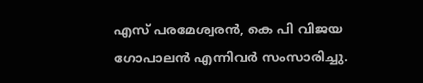എസ് പരമേശ്വരൻ, കെ പി വിജയ ഗോപാലൻ എന്നിവർ സംസാരിച്ചു.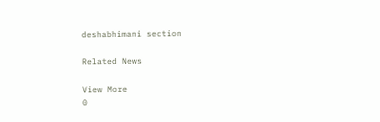deshabhimani section

Related News

View More
0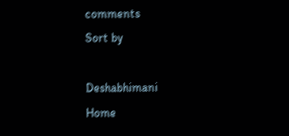comments
Sort by

Deshabhimani
Home